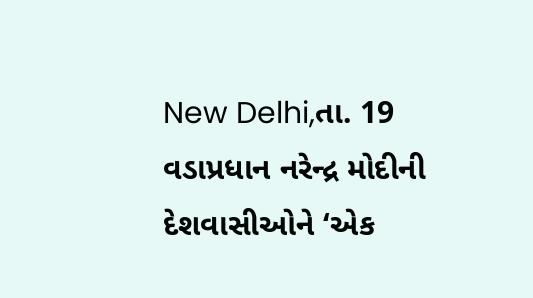New Delhi,તા. 19
વડાપ્રધાન નરેન્દ્ર મોદીની દેશવાસીઓને ‘એક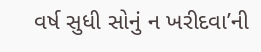વર્ષ સુધી સોનું ન ખરીદવા’ની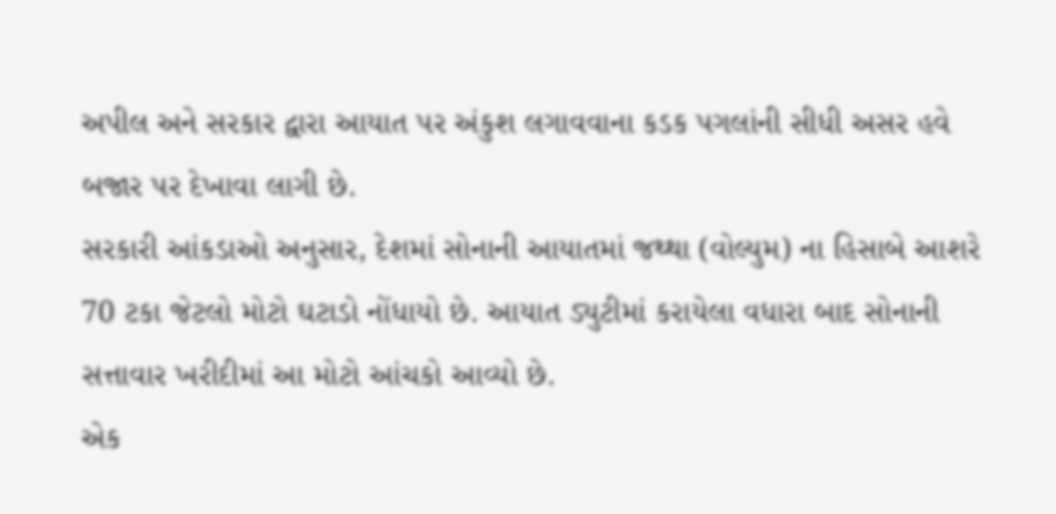અપીલ અને સરકાર દ્વારા આયાત પર અંકુશ લગાવવાના કડક પગલાંની સીધી અસર હવે બજાર પર દેખાવા લાગી છે.
સરકારી આંકડાઓ અનુસાર, દેશમાં સોનાની આયાતમાં જથ્થા (વોલ્યુમ) ના હિસાબે આશરે 70 ટકા જેટલો મોટો ઘટાડો નોંધાયો છે. આયાત ડ્યુટીમાં કરાયેલા વધારા બાદ સોનાની સત્તાવાર ખરીદીમાં આ મોટો આંચકો આવ્યો છે.
એક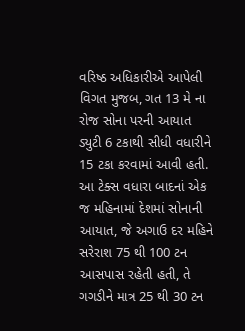વરિષ્ઠ અધિકારીએ આપેલી વિગત મુજબ, ગત 13 મે ના રોજ સોના પરની આયાત ડ્યુટી 6 ટકાથી સીધી વધારીને 15 ટકા કરવામાં આવી હતી. આ ટેક્સ વધારા બાદનાં એક જ મહિનામાં દેશમાં સોનાની આયાત, જે અગાઉ દર મહિને સરેરાશ 75 થી 100 ટન આસપાસ રહેતી હતી, તે ગગડીને માત્ર 25 થી 30 ટન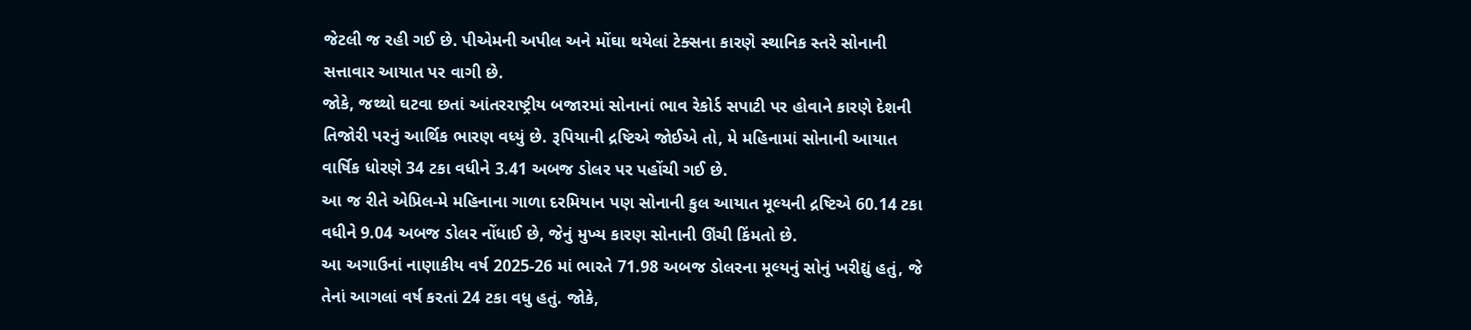જેટલી જ રહી ગઈ છે. પીએમની અપીલ અને મોંઘા થયેલાં ટેક્સના કારણે સ્થાનિક સ્તરે સોનાની સત્તાવાર આયાત પર વાગી છે.
જોકે, જથ્થો ઘટવા છતાં આંતરરાષ્ટ્રીય બજારમાં સોનાનાં ભાવ રેકોર્ડ સપાટી પર હોવાને કારણે દેશની તિજોરી પરનું આર્થિક ભારણ વધ્યું છે. રૂપિયાની દ્રષ્ટિએ જોઈએ તો, મે મહિનામાં સોનાની આયાત વાર્ષિક ધોરણે 34 ટકા વધીને 3.41 અબજ ડોલર પર પહોંચી ગઈ છે.
આ જ રીતે એપ્રિલ-મે મહિનાના ગાળા દરમિયાન પણ સોનાની કુલ આયાત મૂલ્યની દ્રષ્ટિએ 60.14 ટકા વધીને 9.04 અબજ ડોલર નોંધાઈ છે, જેનું મુખ્ય કારણ સોનાની ઊંચી કિંમતો છે.
આ અગાઉનાં નાણાકીય વર્ષ 2025-26 માં ભારતે 71.98 અબજ ડોલરના મૂલ્યનું સોનું ખરીદ્યું હતું, જે તેનાં આગલાં વર્ષ કરતાં 24 ટકા વધુ હતું. જોકે,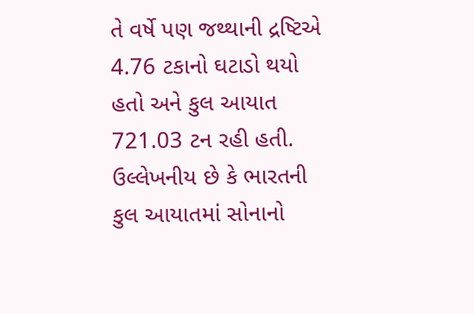તે વર્ષે પણ જથ્થાની દ્રષ્ટિએ 4.76 ટકાનો ઘટાડો થયો હતો અને કુલ આયાત 721.03 ટન રહી હતી.
ઉલ્લેખનીય છે કે ભારતની કુલ આયાતમાં સોનાનો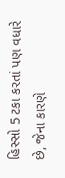હિસ્સો 5 ટકા કરતાં પણ વધારે છે, જેના કારણે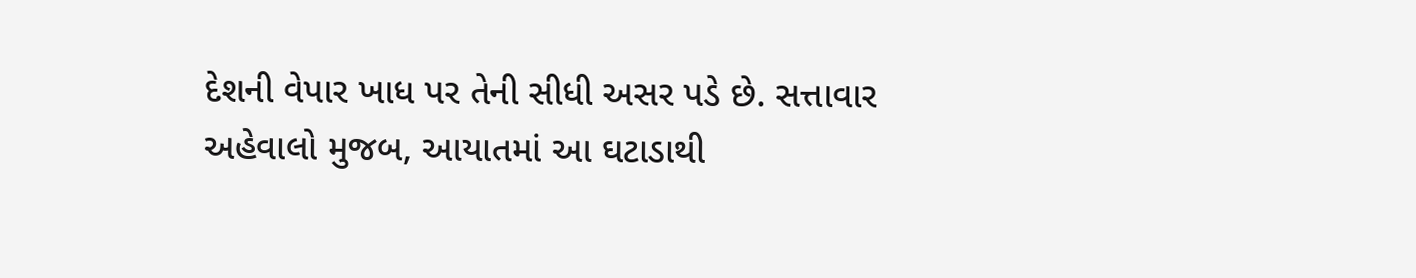દેશની વેપાર ખાધ પર તેની સીધી અસર પડે છે. સત્તાવાર અહેવાલો મુજબ, આયાતમાં આ ઘટાડાથી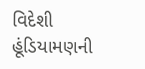વિદેશી હૂંડિયામણની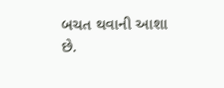બચત થવાની આશા છે.